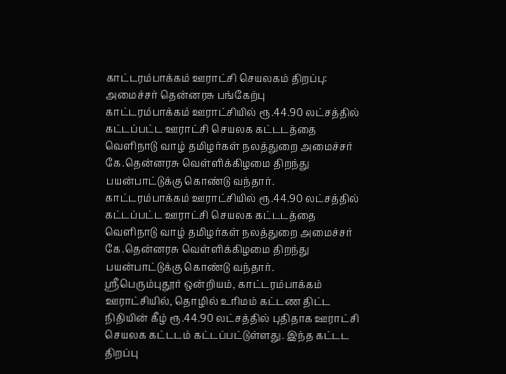காட்டரம்பாக்கம் ஊராட்சி செயலகம் திறப்பு: அமைச்சர் தென்னரசு பங்கேற்பு
காட்டரம்பாக்கம் ஊராட்சியில் ரூ.44.90 லட்சத்தில் கட்டப்பட்ட ஊராட்சி செயலக கட்டடத்தை வெளிநாடு வாழ் தமிழர்கள் நலத்துறை அமைச்சர் கே.தென்னரசு வெள்ளிக்கிழமை திறந்து பயன்பாட்டுக்கு கொண்டு வந்தார்.
காட்டரம்பாக்கம் ஊராட்சியில் ரூ.44.90 லட்சத்தில் கட்டப்பட்ட ஊராட்சி செயலக கட்டடத்தை வெளிநாடு வாழ் தமிழர்கள் நலத்துறை அமைச்சர் கே.தென்னரசு வெள்ளிக்கிழமை திறந்து பயன்பாட்டுக்கு கொண்டு வந்தார்.
ஸ்ரீபெரும்புதூர் ஒன்றியம், காட்டரம்பாக்கம் ஊராட்சியில், தொழில் உரிமம் கட்டண திட்ட நிதியின் கீழ் ரூ.44.90 லட்சத்தில் புதிதாக ஊராட்சி செயலக கட்டடம் கட்டப்பட்டுள்ளது. இந்த கட்டட திறப்பு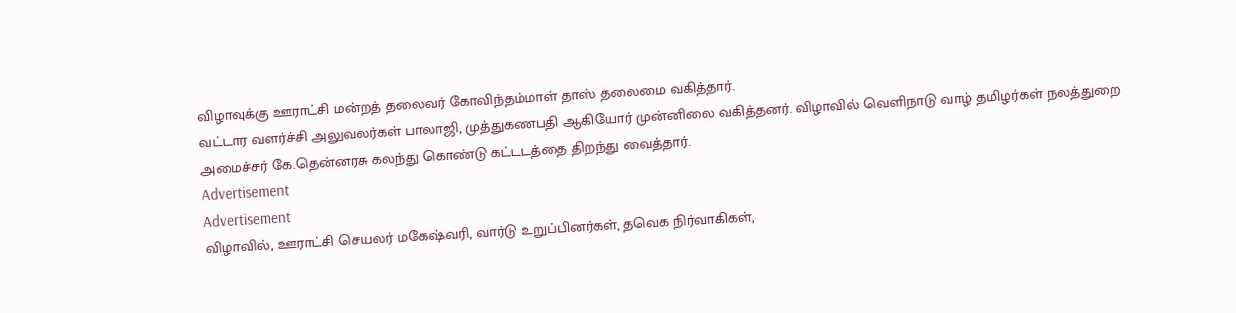விழாவுக்கு ஊராட்சி மன்றத் தலைவர் கோவிந்தம்மாள் தாஸ் தலைமை வகித்தார்.
வட்டார வளர்ச்சி அலுவலர்கள் பாலாஜி, முத்துகணபதி ஆகியோர் முன்னிலை வகித்தனர். விழாவில் வெளிநாடு வாழ் தமிழர்கள் நலத்துறை அமைச்சர் கே.தென்னரசு கலந்து கொண்டு கட்டடத்தை திறந்து வைத்தார்.
Advertisement
Advertisement
விழாவில், ஊராட்சி செயலர் மகேஷ்வரி, வார்டு உறுப்பினர்கள், தவெக நிர்வாகிகள்,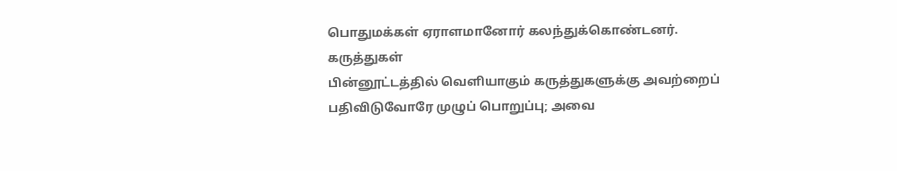பொதுமக்கள் ஏராளமானோர் கலந்துக்கொண்டனர்.
கருத்துகள்
பின்னூட்டத்தில் வெளியாகும் கருத்துகளுக்கு அவற்றைப் பதிவிடுவோரே முழுப் பொறுப்பு; அவை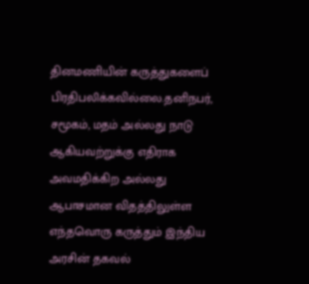தினமணியின் கருத்துகளைப் பிரதிபலிக்கவில்லை.தனிநபர், சமூகம், மதம் அல்லது நாடு ஆகியவற்றுக்கு எதிராக அவமதிக்கிற அல்லது ஆபாசமான விதத்திலுள்ள எந்தவொரு கருத்தும் இந்திய அரசின் தகவல்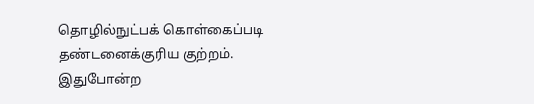தொழில்நுட்பக் கொள்கைப்படி தண்டனைக்குரிய குற்றம். இதுபோன்ற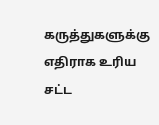கருத்துகளுக்கு எதிராக உரிய சட்ட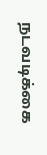நடவடிக்கை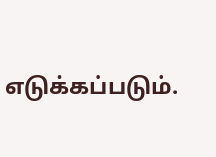எடுக்கப்படும்.